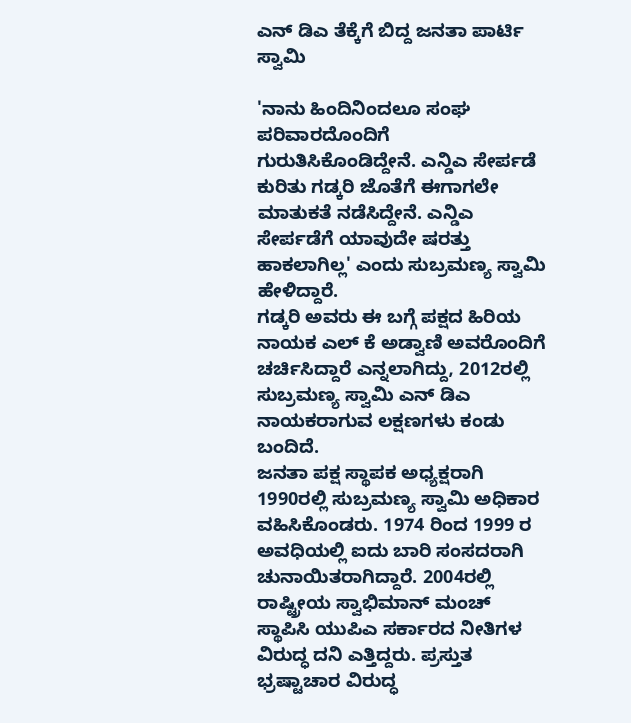ಎನ್ ಡಿಎ ತೆಕ್ಕೆಗೆ ಬಿದ್ದ ಜನತಾ ಪಾರ್ಟಿ ಸ್ವಾಮಿ

'ನಾನು ಹಿಂದಿನಿಂದಲೂ ಸಂಘ ಪರಿವಾರದೊಂದಿಗೆ ಗುರುತಿಸಿಕೊಂಡಿದ್ದೇನೆ. ಎನ್ಡಿಎ ಸೇರ್ಪಡೆ ಕುರಿತು ಗಡ್ಕರಿ ಜೊತೆಗೆ ಈಗಾಗಲೇ ಮಾತುಕತೆ ನಡೆಸಿದ್ದೇನೆ. ಎನ್ಡಿಎ ಸೇರ್ಪಡೆಗೆ ಯಾವುದೇ ಷರತ್ತು ಹಾಕಲಾಗಿಲ್ಲ' ಎಂದು ಸುಬ್ರಮಣ್ಯ ಸ್ವಾಮಿ ಹೇಳಿದ್ದಾರೆ.
ಗಡ್ಕರಿ ಅವರು ಈ ಬಗ್ಗೆ ಪಕ್ಷದ ಹಿರಿಯ ನಾಯಕ ಎಲ್ ಕೆ ಅಡ್ವಾಣಿ ಅವರೊಂದಿಗೆ ಚರ್ಚಿಸಿದ್ದಾರೆ ಎನ್ನಲಾಗಿದ್ದು, 2012ರಲ್ಲಿ ಸುಬ್ರಮಣ್ಯ ಸ್ವಾಮಿ ಎನ್ ಡಿಎ ನಾಯಕರಾಗುವ ಲಕ್ಷಣಗಳು ಕಂಡು ಬಂದಿದೆ.
ಜನತಾ ಪಕ್ಷ ಸ್ಥಾಪಕ ಅಧ್ಯಕ್ಷರಾಗಿ 1990ರಲ್ಲಿ ಸುಬ್ರಮಣ್ಯ ಸ್ವಾಮಿ ಅಧಿಕಾರ ವಹಿಸಿಕೊಂಡರು. 1974 ರಿಂದ 1999 ರ ಅವಧಿಯಲ್ಲಿ ಐದು ಬಾರಿ ಸಂಸದರಾಗಿ ಚುನಾಯಿತರಾಗಿದ್ದಾರೆ. 2004ರಲ್ಲಿ ರಾಷ್ಟ್ರೀಯ ಸ್ವಾಭಿಮಾನ್ ಮಂಚ್ ಸ್ಥಾಪಿಸಿ ಯುಪಿಎ ಸರ್ಕಾರದ ನೀತಿಗಳ ವಿರುದ್ಧ ದನಿ ಎತ್ತಿದ್ದರು. ಪ್ರಸ್ತುತ ಭ್ರಷ್ಟಾಚಾರ ವಿರುದ್ಧ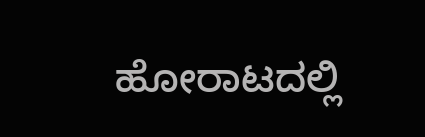ಹೋರಾಟದಲ್ಲಿ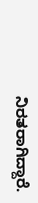ನಿರತರಾಗಿದ್ದಾರೆ.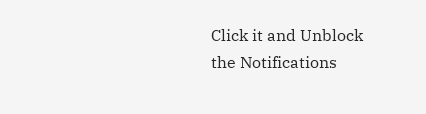Click it and Unblock the Notifications